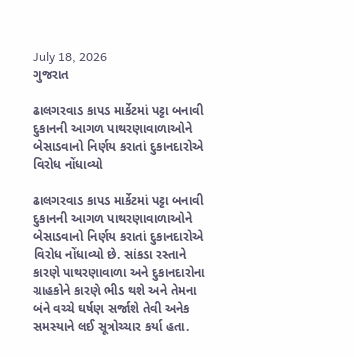July 18, 2026
ગુજરાત

ઢાલગરવાડ કાપડ માર્કેટમાં પટ્ટા બનાવી દુકાનની આગળ પાથરણાવાળાઓને બેસાડવાનો નિર્ણય કરાતાં દુકાનદારોએ વિરોધ નોંધાવ્યો

ઢાલગરવાડ કાપડ માર્કેટમાં પટ્ટા બનાવી દુકાનની આગળ પાથરણાવાળાઓને બેસાડવાનો નિર્ણય કરાતાં દુકાનદારોએ વિરોધ નોંધાવ્યો છે. સાંકડા રસ્તાને કારણે પાથરણાવાળા અને દુકાનદારોના ગ્રાહકોને કારણે ભીડ થશે અને તેમના બંને વચ્ચે ઘર્ષણ સર્જાશે તેવી અનેક સમસ્યાને લઈ સૂત્રોચ્ચાર કર્યા હતા.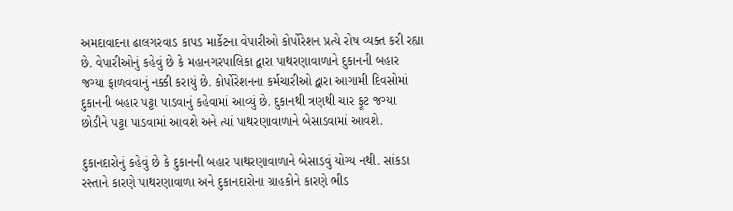અમદાવાદના ઢાલગરવાડ કાપડ માર્કેટના વેપારીઓ કોર્પોરેશન પ્રત્યે રોષ વ્યક્ત કરી રહ્યા છે. વેપારીઓનું કહેવું છે કે મહાનગરપાલિકા દ્વારા પાથરણાવાળાને દુકાનની બહાર જગ્યા ફાળવવાનું નક્કી કરાયું છે. કોર્પોરેશનના કર્મચારીઓ દ્વારા આગામી દિવસોમાં દુકાનની બહાર પટ્ટા પાડવાનું કહેવામાં આવ્યું છે. દુકાનથી ત્રણથી ચાર ફૂટ જગ્યા છોડીને પટ્ટા પાડવામાં આવશે અને ત્યાં પાથરણાવાળાને બેસાડવામાં આવશે.

દુકાનદારોનું કહેવું છે કે દુકાનની બહાર પાથરણાવાળાને બેસાડવું યોગ્ય નથી. સાંકડા રસ્તાને કારણે પાથરણાવાળા અને દુકાનદારોના ગ્રાહકોને કારણે ભીડ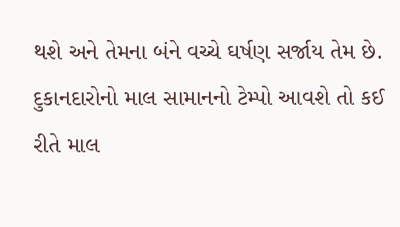થશે અને તેમના બંને વચ્ચે ઘર્ષણ સર્જાય તેમ છે. દુકાનદારોનો માલ સામાનનો ટેમ્પો આવશે તો કઈ રીતે માલ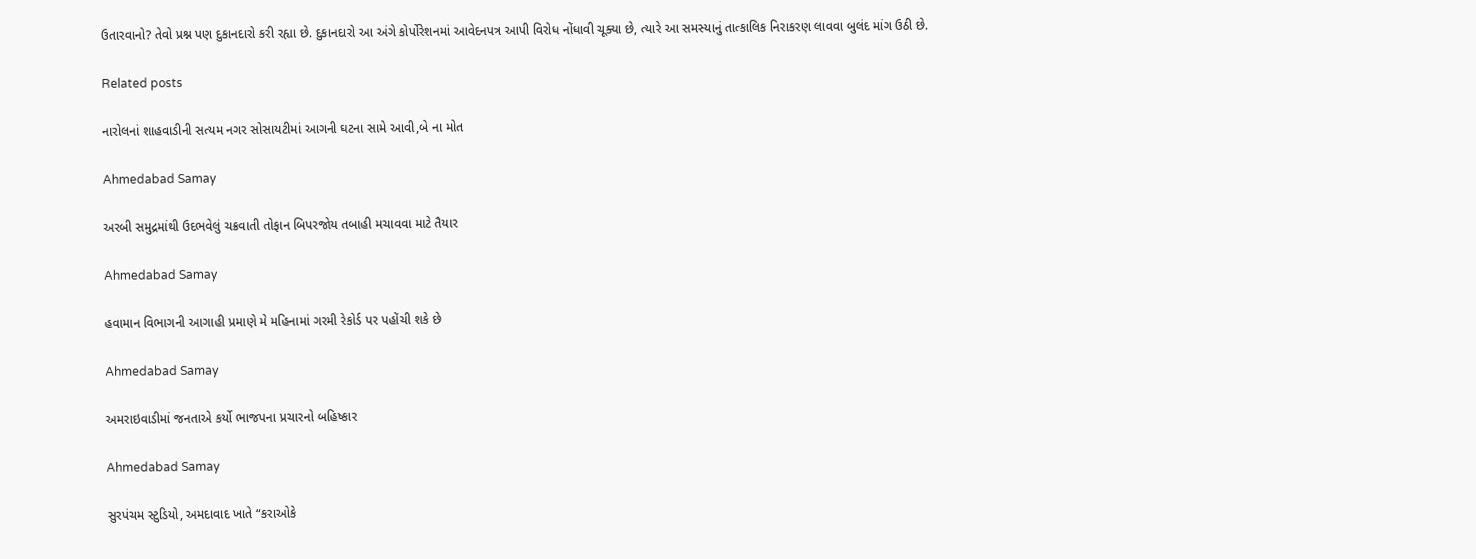ઉતારવાનો? તેવો પ્રશ્ન પણ દુકાનદારો કરી રહ્યા છે. દુકાનદારો આ અંગે કોર્પોરેશનમાં આવેદનપત્ર આપી વિરોધ નોંધાવી ચૂક્યા છે, ત્યારે આ સમસ્યાનું તાત્કાલિક નિરાકરણ લાવવા બુલંદ માંગ ઉઠી છે.

Related posts

નારોલનાં શાહવાડીની સત્યમ નગર સોસાયટીમાં આગની ઘટના સામે આવી,બે ના મોત

Ahmedabad Samay

અરબી સમુદ્રમાંથી ઉદભવેલું ચક્રવાતી તોફાન બિપરજોય તબાહી મચાવવા માટે તૈયાર

Ahmedabad Samay

હવામાન વિભાગની આગાહી પ્રમાણે મે મહિનામાં ગરમી રેકોર્ડ પર પહોંચી શકે છે

Ahmedabad Samay

અમરાઇવાડીમાં જનતાએ કર્યો ભાજપના પ્રચારનો બહિષ્કાર

Ahmedabad Samay

સુરપંચમ સ્ટુડિયો, અમદાવાદ ખાતે “કરાઓકે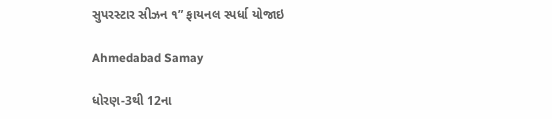સુપરસ્ટાર સીઝન ૧” ફાયનલ સ્પર્ધા યોજાઇ

Ahmedabad Samay

ધોરણ-3થી 12ના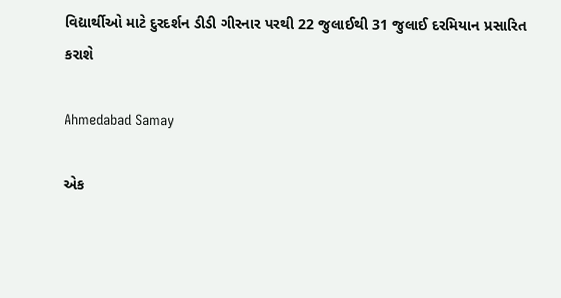વિદ્યાર્થીઓ માટે દુરદર્શન ડીડી ગીરનાર પરથી 22 જુલાઈથી 31 જુલાઈ દરમિયાન પ્રસારિત કરાશે

Ahmedabad Samay

એક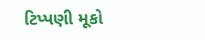ટિપ્પણી મૂકો